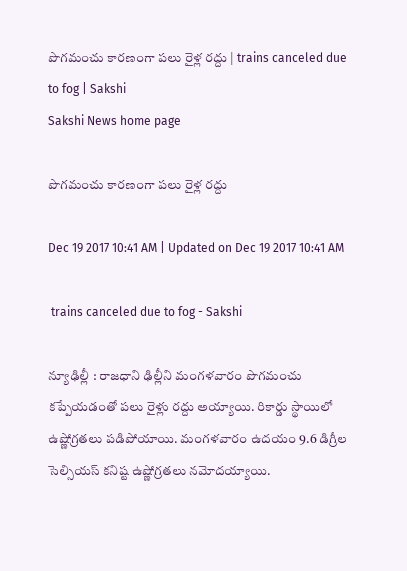పొగమంచు కారణంగా పలు రైళ్ల రద్దు | trains canceled due to fog | Sakshi
Sakshi News home page

పొగమంచు కారణంగా పలు రైళ్ల రద్దు

Dec 19 2017 10:41 AM | Updated on Dec 19 2017 10:41 AM

 trains canceled due to fog - Sakshi

న్యూఢిల్లీ : రాజధాని ఢిల్లీని మంగళవారం పొగమంచు కప్పేయడంతో పలు రైళ్లు రద్దు అయ్యాయి. రికార్డు స్థాయిలో ఉష్ణోగ్రతలు పడిపోయాయి. మంగళవారం ఉదయం 9.6 డిగ్రీల సెల్సియస్‌ కనిష్ట ఉష్ణోగ్రతలు నమోదయ్యాయి.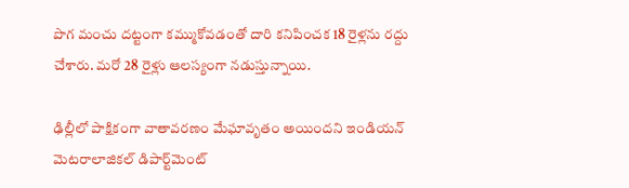పొగ మంచు దట్టంగా కమ్ముకోవడంతో దారి కనిపించక 18 రైళ్లను రద్దు చేశారు. మరో 28 రైళ్లు ఆలస్యంగా నడుస్తున్నాయి.

ఢిల్లీలో పాక్షికంగా వాతావరణం మేఘావృతం అయిందని ఇండియన్‌ మెటరాలాజికల్‌ డిపార్ట్‌మెంట్‌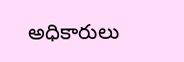అధికారులు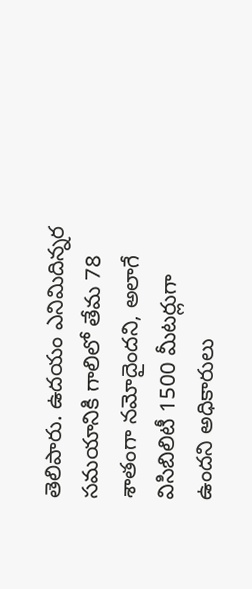తెలిపారు. ఉదయం ఎనిమిదిన్నర సమయానికి గాలిలో తేమ 78 శాతంగా నమోదైందని, అలాగే విసిబిలిటీ 1500 మీటర్లుగా ఉందని అధికారులు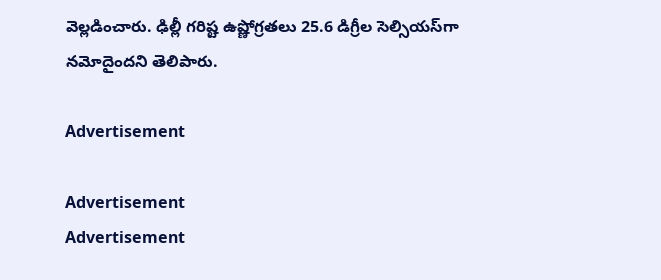వెల్లడించారు. ఢిల్లీ గరిష్ట ఉష్ణోగ్రతలు 25.6 డిగ్రీల సెల్సియస్‌గా నమోదైందని తెలిపారు.

Advertisement

Advertisement
Advertisement